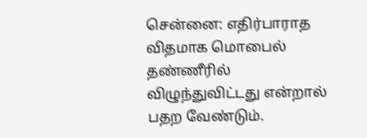சென்னை: எதிர்பாராத விதமாக மொபைல் தண்ணீரில் விழுந்துவிட்டது என்றால் பதற வேண்டும்.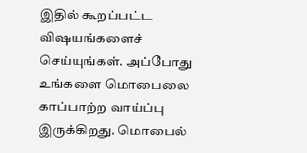இதில் கூறப்பட்ட விஷயங்களைச் செய்யுங்கள். அப்போது உங்களை மொபைலை காப்பாற்ற வாய்ப்பு இருக்கிறது. மொபைல்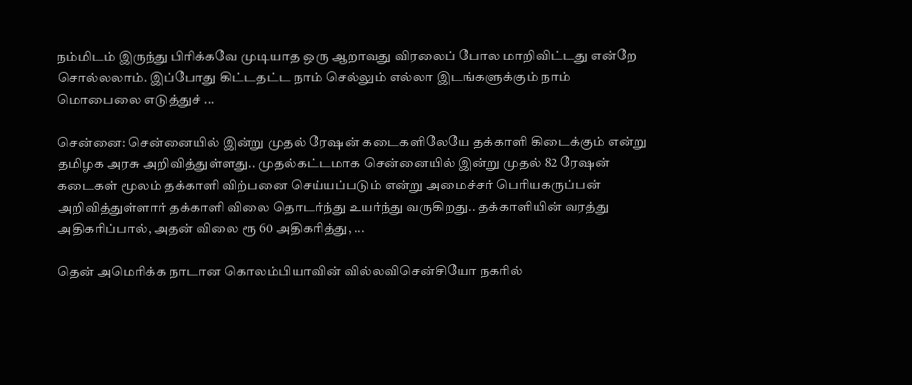நம்மிடம் இருந்து பிரிக்கவே முடியாத ஒரு ஆறாவது விரலைப் போல மாறிவிட்டது என்றே சொல்லலாம். இப்போது கிட்டதட்ட நாம் செல்லும் எல்லா இடங்களுக்கும் நாம் மொபைலை எடுத்துச் ...

சென்னை: சென்னையில் இன்று முதல் ரேஷன் கடைகளிலேயே தக்காளி கிடைக்கும் என்று தமிழக அரசு அறிவித்துள்ளது.. முதல்கட்டமாக சென்னையில் இன்று முதல் 82 ரேஷன் கடைகள் மூலம் தக்காளி விற்பனை செய்யப்படும் என்று அமைச்சர் பெரியகருப்பன் அறிவித்துள்ளார் தக்காளி விலை தொடர்ந்து உயர்ந்து வருகிறது.. தக்காளியின் வரத்து அதிகரிப்பால், அதன் விலை ரூ 60 அதிகரித்து, ...

தென் அமெரிக்க நாடான கொலம்பியாவின் வில்லவிசென்சியோ நகரில்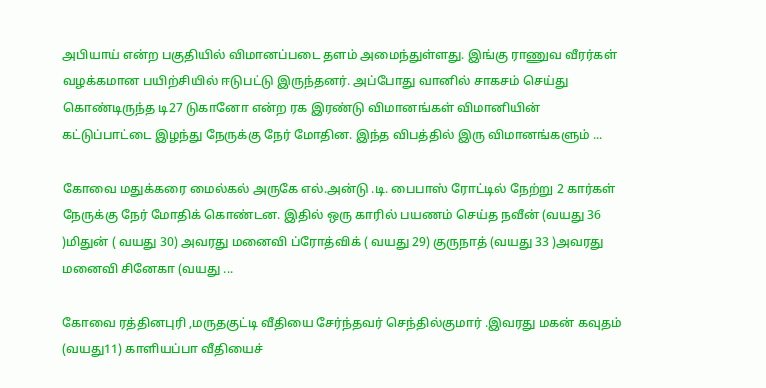அபியாய் என்ற பகுதியில் விமானப்படை தளம் அமைந்துள்ளது. இங்கு ராணுவ வீரர்கள் வழக்கமான பயிற்சியில் ஈடுபட்டு இருந்தனர். அப்போது வானில் சாகசம் செய்து கொண்டிருந்த டி27 டுகானோ என்ற ரக இரண்டு விமானங்கள் விமானியின் கட்டுப்பாட்டை இழந்து நேருக்கு நேர் மோதின. இந்த விபத்தில் இரு விமானங்களும் ...

கோவை மதுக்கரை மைல்கல் அருகே எல்.அன்டு .டி. பைபாஸ் ரோட்டில் நேற்று 2 கார்கள் நேருக்கு நேர் மோதிக் கொண்டன. இதில் ஒரு காரில் பயணம் செய்த நவீன் (வயது 36 )மிதுன் ( வயது 30) அவரது மனைவி ப்ரோத்விக் ( வயது 29) குருநாத் (வயது 33 )அவரது மனைவி சினேகா (வயது ...

கோவை ரத்தினபுரி ,மருதகுட்டி வீதியை சேர்ந்தவர் செந்தில்குமார் .இவரது மகன் கவுதம் (வயது11) காளியப்பா வீதியைச்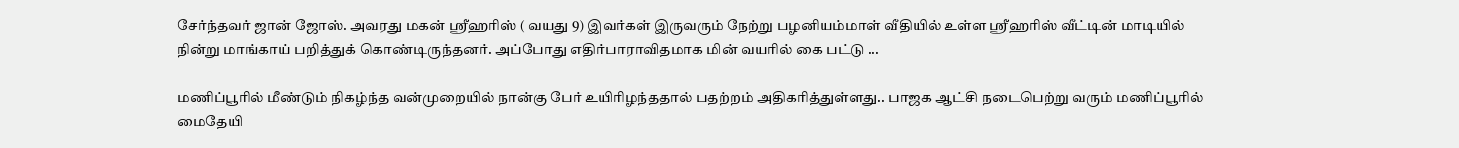சேர்ந்தவர் ஜான் ஜோஸ். அவரது மகன் ஸ்ரீஹரிஸ் ( வயது 9) இவர்கள் இருவரும் நேற்று பழனியம்மாள் வீதியில் உள்ள ஸ்ரீஹரிஸ் வீட்டின் மாடியில் நின்று மாங்காய் பறித்துக் கொண்டிருந்தனர். அப்போது எதிர்பாராவிதமாக மின் வயரில் கை பட்டு ...

மணிப்பூரில் மீண்டும் நிகழ்ந்த வன்முறையில் நான்கு பேர் உயிரிழந்ததால் பதற்றம் அதிகரித்துள்ளது.. பாஜக ஆட்சி நடைபெற்று வரும் மணிப்பூரில் மைதேயி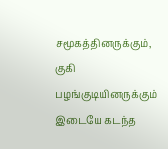சமூகத்தினருக்கும், குகி பழங்குடியினருக்கும் இடையே கடந்த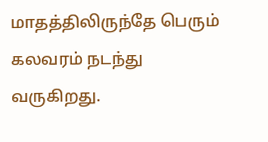மாதத்திலிருந்தே பெரும் கலவரம் நடந்து வருகிறது.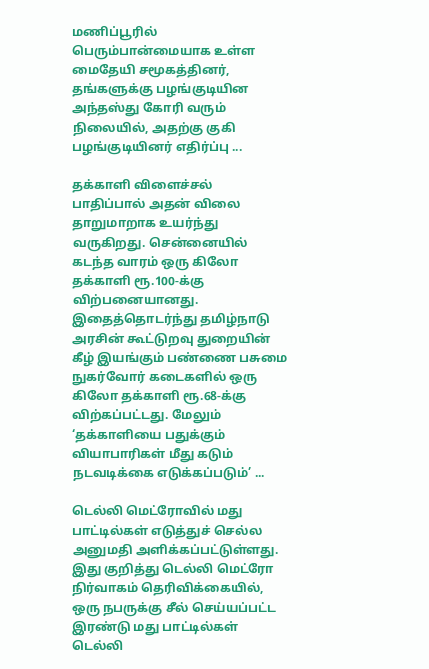மணிப்பூரில் பெரும்பான்மையாக உள்ள மைதேயி சமூகத்தினர், தங்களுக்கு பழங்குடியின அந்தஸ்து கோரி வரும் நிலையில், அதற்கு குகி பழங்குடியினர் எதிர்ப்பு ...

தக்காளி விளைச்சல் பாதிப்பால் அதன் விலை தாறுமாறாக உயர்ந்து வருகிறது. சென்னையில் கடந்த வாரம் ஒரு கிலோ தக்காளி ரூ.100-க்கு விற்பனையானது. இதைத்தொடர்ந்து தமிழ்நாடு அரசின் கூட்டுறவு துறையின் கீழ் இயங்கும் பண்ணை பசுமை நுகர்வோர் கடைகளில் ஒரு கிலோ தக்காளி ரூ.68-க்கு விற்கப்பட்டது. மேலும் ‘தக்காளியை பதுக்கும் வியாபாரிகள் மீது கடும் நடவடிக்கை எடுக்கப்படும்’ ...

டெல்லி மெட்ரோவில் மது பாட்டில்கள் எடுத்துச் செல்ல அனுமதி அளிக்கப்பட்டுள்ளது. இது குறித்து டெல்லி மெட்ரோ நிர்வாகம் தெரிவிக்கையில், ஒரு நபருக்கு சீல் செய்யப்பட்ட இரண்டு மது பாட்டில்கள் டெல்லி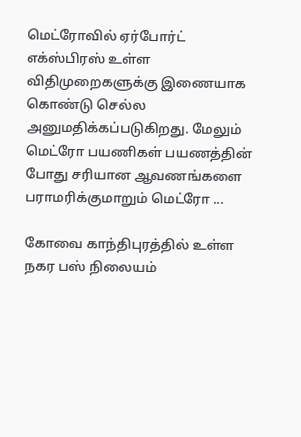மெட்ரோவில் ஏர்போர்ட் எக்ஸ்பிரஸ் உள்ள விதிமுறைகளுக்கு இணையாக கொண்டு செல்ல அனுமதிக்கப்படுகிறது. மேலும் மெட்ரோ பயணிகள் பயணத்தின் போது சரியான ஆவணங்களை பராமரிக்குமாறும் மெட்ரோ ...

கோவை காந்திபுரத்தில் உள்ள நகர பஸ் நிலையம்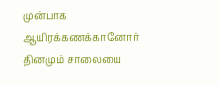முன்பாக ஆயிரக்கணக்கானோர் தினமும் சாலையை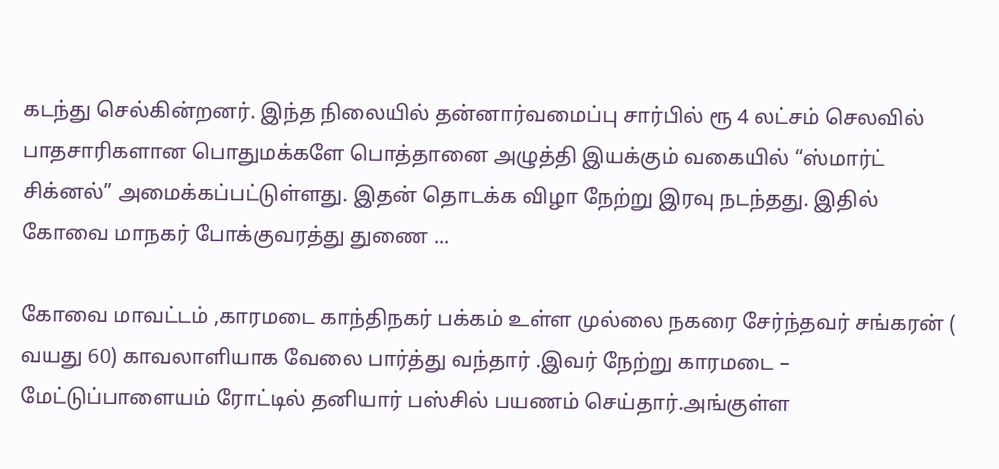கடந்து செல்கின்றனர். இந்த நிலையில் தன்னார்வமைப்பு சார்பில் ரூ 4 லட்சம் செலவில் பாதசாரிகளான பொதுமக்களே பொத்தானை அழுத்தி இயக்கும் வகையில் “ஸ்மார்ட் சிக்னல்” அமைக்கப்பட்டுள்ளது. இதன் தொடக்க விழா நேற்று இரவு நடந்தது. இதில் கோவை மாநகர் போக்குவரத்து துணை ...

கோவை மாவட்டம் ,காரமடை காந்திநகர் பக்கம் உள்ள முல்லை நகரை சேர்ந்தவர் சங்கரன் ( வயது 60) காவலாளியாக வேலை பார்த்து வந்தார் .இவர் நேற்று காரமடை – மேட்டுப்பாளையம் ரோட்டில் தனியார் பஸ்சில் பயணம் செய்தார்.அங்குள்ள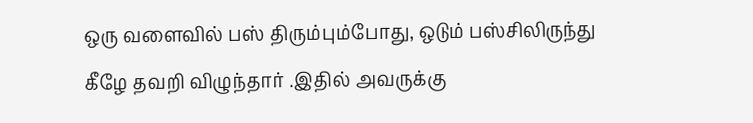ஒரு வளைவில் பஸ் திரும்பும்போது, ஒடும் பஸ்சிலிருந்து கீழே தவறி விழுந்தார் .இதில் அவருக்கு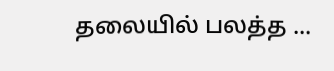தலையில் பலத்த ...